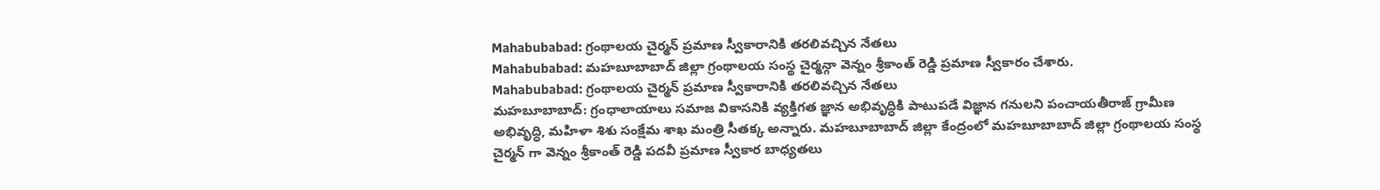Mahabubabad: గ్రంథాలయ చైర్మన్ ప్రమాణ స్వీకారానికి తరలివచ్చిన నేతలు
Mahabubabad: మహబూబాబాద్ జిల్లా గ్రంథాలయ సంస్థ చైర్మన్గా వెన్నం శ్రీకాంత్ రెడ్డి ప్రమాణ స్వీకారం చేశారు.
Mahabubabad: గ్రంథాలయ చైర్మన్ ప్రమాణ స్వీకారానికి తరలివచ్చిన నేతలు
మహబూబాబాద్: గ్రంధాలాయాలు సమాజ వికాసనికి వ్యక్తిగత జ్ఞాన అభివృద్ధికి పాటుపడే విజ్ఞాన గనులని పంచాయతీరాజ్ గ్రామీణ అభివృద్ధి, మహిళా శిశు సంక్షేమ శాఖ మంత్రి సీతక్క అన్నారు. మహబూబాబాద్ జిల్లా కేంద్రంలో మహబూబాబాద్ జిల్లా గ్రంథాలయ సంస్థ చైర్మన్ గా వెన్నం శ్రీకాంత్ రెడ్డి పదవీ ప్రమాణ స్వీకార బాధ్యతలు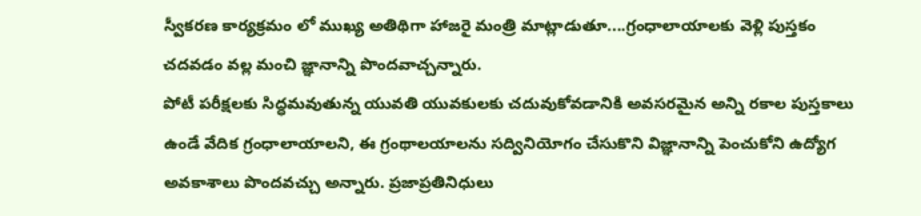స్వీకరణ కార్యక్రమం లో ముఖ్య అతిథిగా హాజరై మంత్రి మాట్లాడుతూ....గ్రంధాలాయాలకు వెళ్లి పుస్తకం చదవడం వల్ల మంచి జ్ఞానాన్ని పొందవాచ్చన్నారు.
పోటీ పరీక్షలకు సిద్ధమవుతున్న యువతి యువకులకు చదువుకోవడానికి అవసరమైన అన్ని రకాల పుస్తకాలు ఉండే వేదిక గ్రంధాలాయాలని, ఈ గ్రంథాలయాలను సద్వినియోగం చేసుకొని విజ్ఞానాన్ని పెంచుకోని ఉద్యోగ అవకాశాలు పొందవచ్చు అన్నారు. ప్రజాప్రతినిధులు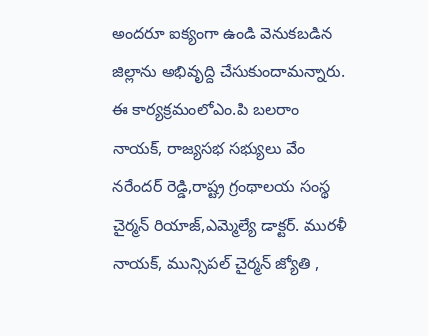అందరూ ఐక్యంగా ఉండి వెనుకబడిన జిల్లాను అభివృద్ది చేసుకుందామన్నారు.
ఈ కార్యక్రమంలోఎం.పి బలరాం నాయక్, రాజ్యసభ సభ్యులు వేం నరేందర్ రెడ్డి,రాష్ట్ర గ్రంథాలయ సంస్థ చైర్మన్ రియాజ్,ఎమ్మెల్యే డాక్టర్. మురళీ నాయక్, మున్సిపల్ చైర్మన్ జ్యోతి ,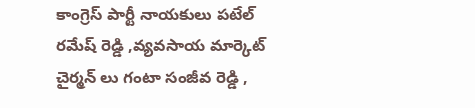కాంగ్రెస్ పార్టీ నాయకులు పటేల్ రమేష్ రెడ్డి ,వ్యవసాయ మార్కెట్ చైర్మన్ లు గంటా సంజీవ రెడ్డి ,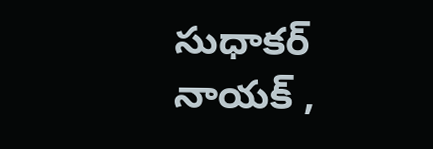సుధాకర్ నాయక్ ,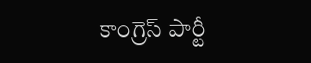కాంగ్రెస్ పార్టీ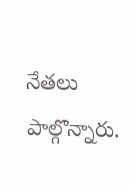నేతలు పాల్గొన్నారు.